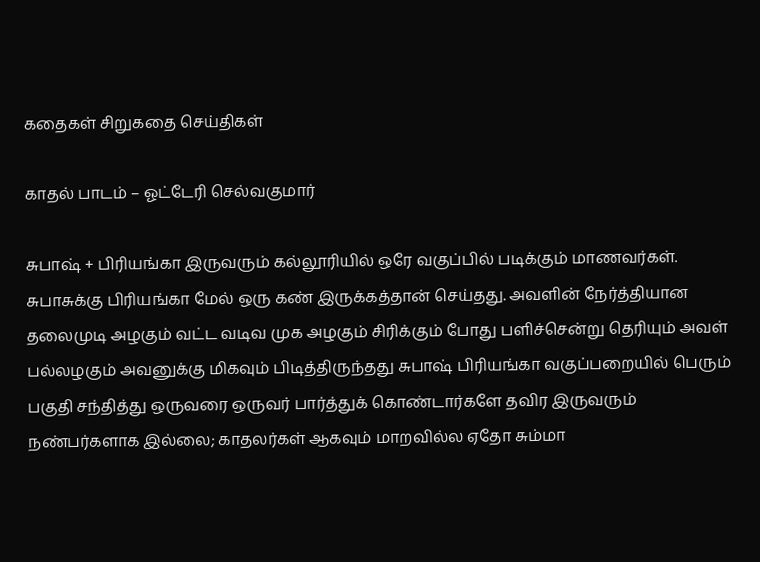கதைகள் சிறுகதை செய்திகள்

காதல் பாடம் – ஓட்டேரி செல்வகுமார்

சுபாஷ் + பிரியங்கா இருவரும் கல்லூரியில் ஒரே வகுப்பில் படிக்கும் மாணவர்கள். சுபாசுக்கு பிரியங்கா மேல் ஒரு கண் இருக்கத்தான் செய்தது. அவளின் நேர்த்தியான தலைமுடி அழகும் வட்ட வடிவ முக அழகும் சிரிக்கும் போது பளிச்சென்று தெரியும் அவள் பல்லழகும் அவனுக்கு மிகவும் பிடித்திருந்தது சுபாஷ் பிரியங்கா வகுப்பறையில் பெரும் பகுதி சந்தித்து ஒருவரை ஒருவர் பார்த்துக் கொண்டார்களே தவிர இருவரும் நண்பர்களாக இல்லை; காதலர்கள் ஆகவும் மாறவில்ல ஏதோ சும்மா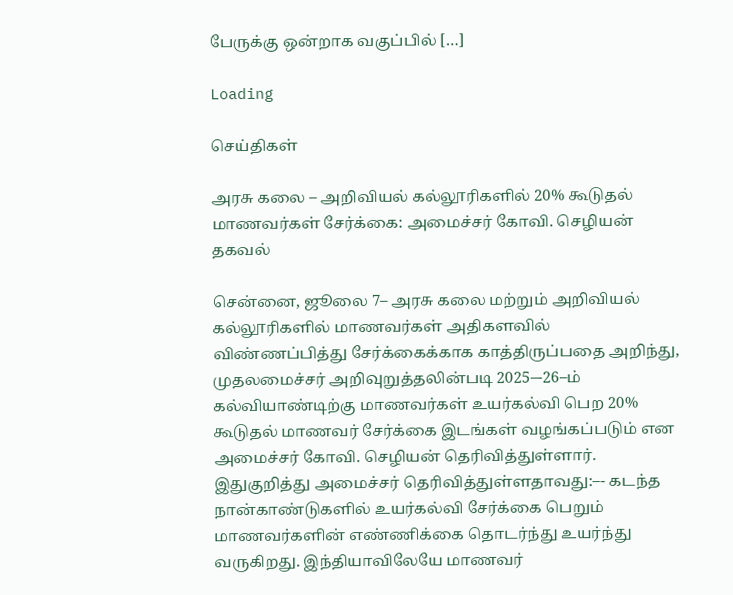பேருக்கு ஒன்றாக வகுப்பில் […]

Loading

செய்திகள்

அரசு கலை – அறிவியல் கல்லூரிகளில் 20% கூடுதல் மாணவர்கள் சேர்க்கை: அமைச்சர் கோவி. செழியன் தகவல்

சென்னை, ஜூலை 7– அரசு கலை மற்றும் அறிவியல் கல்லூரிகளில் மாணவர்கள் அதிகளவில் விண்ணப்பித்து சேர்க்கைக்காக காத்திருப்பதை அறிந்து, முதலமைச்சர் அறிவுறுத்தலின்படி 2025–-26–ம் கல்வியாண்டிற்கு மாணவர்கள் உயர்கல்வி பெற 20% கூடுதல் மாணவர் சேர்க்கை இடங்கள் வழங்கப்படும் என அமைச்சர் கோவி. செழியன் தெரிவித்துள்ளார். இதுகுறித்து அமைச்சர் தெரிவித்துள்ளதாவது:–- கடந்த நான்காண்டுகளில் உயர்கல்வி சேர்க்கை பெறும் மாணவர்களின் எண்ணிக்கை தொடர்ந்து உயர்ந்து வருகிறது. இந்தியாவிலேயே மாணவர்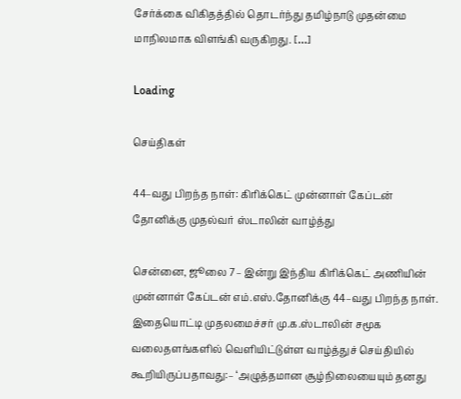சேர்க்கை விகிதத்தில் தொடர்ந்து தமிழ்நாடு முதன்மை மாநிலமாக விளங்கி வருகிறது. […]

Loading

செய்திகள்

44–வது பிறந்த நாள்: கிரிக்கெட் முன்னாள் கேப்டன் தோனிக்கு முதல்வர் ஸ்டாலின் வாழ்த்து

சென்னை, ஜூலை 7– இன்று இந்திய கிரிக்கெட் அணியின் முன்னாள் கேப்டன் எம்.எஸ்.தோனிக்கு 44–வது பிறந்த நாள். இதையொட்டி முதலமைச்சர் மு.க.ஸ்டாலின் சமூக வலைதளங்களில் வெளியிட்டுள்ள வாழ்த்துச் செய்தியில் கூறியிருப்பதாவது:– ‘அழுத்தமான சூழ்நிலையையும் தனது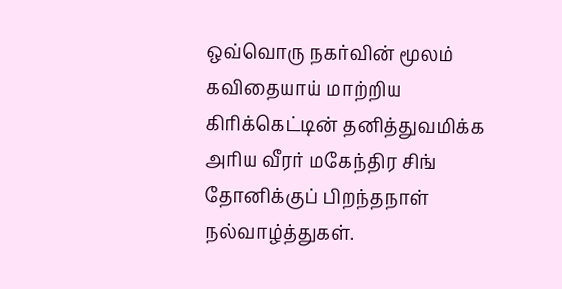ஒவ்வொரு நகர்வின் மூலம் கவிதையாய் மாற்றிய கிரிக்கெட்டின் தனித்துவமிக்க அரிய வீரர் மகேந்திர சிங் தோனிக்குப் பிறந்தநாள் நல்வாழ்த்துகள்.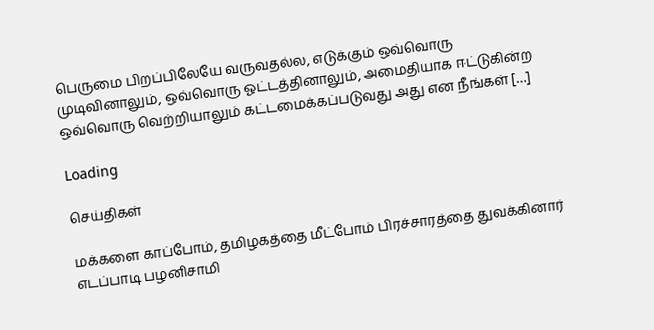பெருமை பிறப்பிலேயே வருவதல்ல, எடுக்கும் ஒவ்வொரு முடிவினாலும், ஒவ்வொரு ஓட்டத்தினாலும், அமைதியாக ஈட்டுகின்ற ஒவ்வொரு வெற்றியாலும் கட்டமைக்கப்படுவது அது என நீங்கள் […]

Loading

செய்திகள்

மக்களை காப்போம், தமிழகத்தை மீட்போம் பிரச்சாரத்தை துவக்கினார் எடப்பாடி பழனிசாமி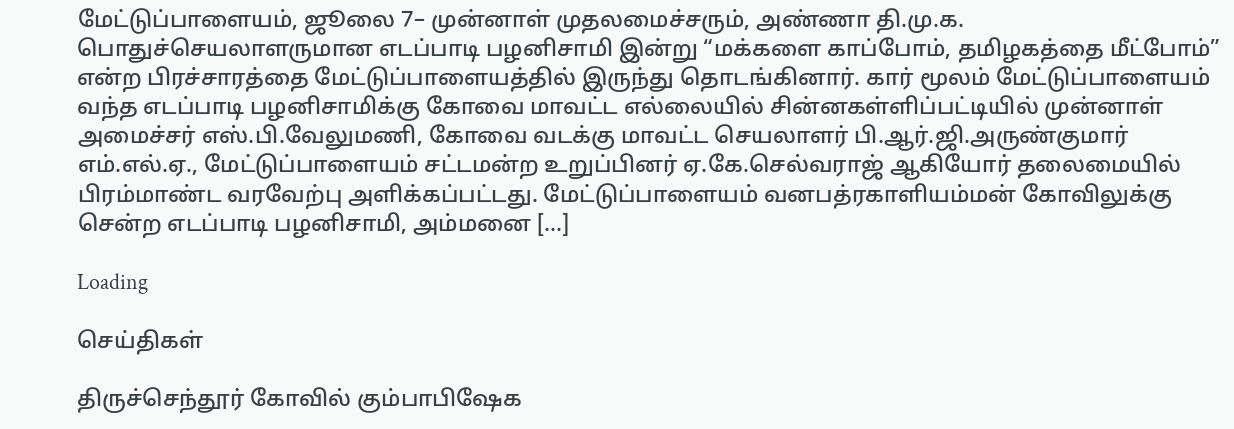மேட்டுப்பாளையம், ஜூலை 7– முன்னாள் முதலமைச்சரும், அண்ணா தி.மு.க. பொதுச்செயலாளருமான எடப்பாடி பழனிசாமி இன்று “மக்களை காப்போம், தமிழகத்தை மீட்போம்” என்ற பிரச்சாரத்தை மேட்டுப்பாளையத்தில் இருந்து தொடங்கினார். கார் மூலம் மேட்டுப்பாளையம் வந்த எடப்பாடி பழனிசாமிக்கு கோவை மாவட்ட எல்லையில் சின்னகள்ளிப்பட்டியில் முன்னாள் அமைச்சர் எஸ்.பி.வேலுமணி, கோவை வடக்கு மாவட்ட செயலாளர் பி.ஆர்.ஜி.அருண்குமார் எம்.எல்.ஏ., மேட்டுப்பாளையம் சட்டமன்ற உறுப்பினர் ஏ.கே.செல்வராஜ் ஆகியோர் தலைமையில் பிரம்மாண்ட வரவேற்பு அளிக்கப்பட்டது. மேட்டுப்பாளையம் வனபத்ரகாளியம்மன் கோவிலுக்கு சென்ற எடப்பாடி பழனிசாமி, அம்மனை […]

Loading

செய்திகள்

திருச்செந்தூர் கோவில் கும்பாபிஷேக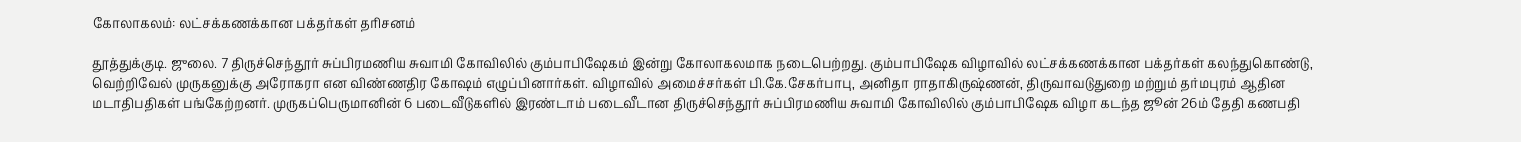கோலாகலம்: லட்சக்கணக்கான பக்தர்கள் தரிசனம்

தூத்துக்குடி. ஜுலை. 7 திருச்செந்தூர் சுப்பிரமணிய சுவாமி கோவிலில் கும்பாபிஷேகம் இன்று கோலாகலமாக நடைபெற்றது. கும்பாபிஷேக விழாவில் லட்சக்கணக்கான பக்தர்கள் கலந்துகொண்டு, வெற்றிவேல் முருகனுக்கு அரோகரா என விண்ணதிர கோஷம் எழுப்பினார்கள். விழாவில் அமைச்சர்கள் பி.கே.சேகர்பாபு, அனிதா ராதாகிருஷ்ணன், திருவாவடுதுறை மற்றும் தர்மபுரம் ஆதின மடாதிபதிகள் பங்கேற்றனர். முருகப்பெருமானின் 6 படைவீடுகளில் இரண்டாம் படைவீடான திருச்செந்தூர் சுப்பிரமணிய சுவாமி கோவிலில் கும்பாபிஷேக விழா கடந்த ஜூன் 26ம் தேதி கணபதி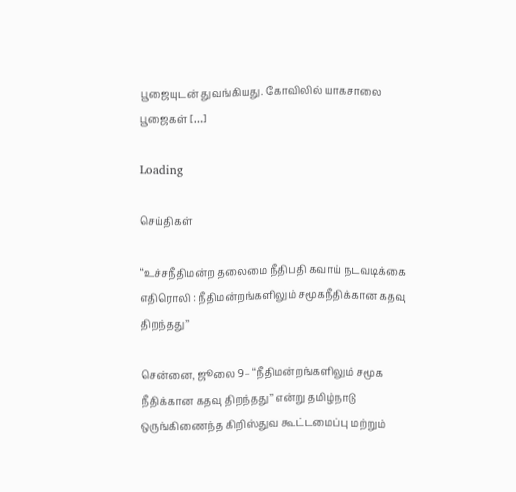பூஜையுடன் துவங்கியது. கோவிலில் யாகசாலை பூஜைகள் […]

Loading

செய்திகள்

‘‘உச்சநீதிமன்ற தலைமை நீதிபதி கவாய் நடவடிக்கை எதிரொலி : நீதிமன்றங்களிலும் சமூகநீதிக்கான கதவு திறந்தது’’

சென்னை, ஜூலை 9– ‘‘நீதிமன்றங்களிலும் சமூக நீதிக்கான கதவு திறந்தது’’ என்று தமிழ்நாடு ஒருங்கிணைந்த கிறிஸ்துவ கூட்டமைப்பு மற்றும்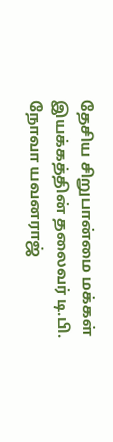தேசிய சிறுபான்மை மக்கள் இயக்கத்தின் தலைவர் டி.பி. நோவா யவனராஜ்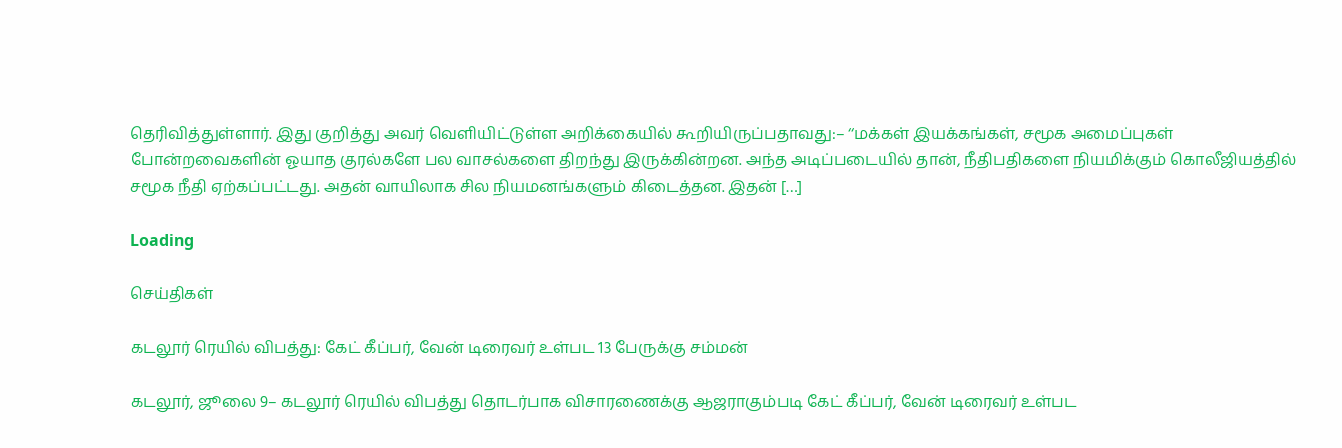தெரிவித்துள்ளார். இது குறித்து அவர் வெளியிட்டுள்ள அறிக்கையில் கூறியிருப்பதாவது:– ‘‘மக்கள் இயக்கங்கள், சமூக அமைப்புகள் போன்றவைகளின் ஓயாத குரல்களே பல வாசல்களை திறந்து இருக்கின்றன. அந்த அடிப்படையில் தான், நீதிபதிகளை நியமிக்கும் கொலீஜியத்தில் சமூக நீதி ஏற்கப்பட்டது. அதன் வாயிலாக சில நியமனங்களும் கிடைத்தன. இதன் […]

Loading

செய்திகள்

கடலூர் ரெயில் விபத்து: கேட் கீப்பர், வேன் டிரைவர் உள்பட 13 பேருக்கு சம்மன்

கடலூர், ஜூலை 9– கடலூர் ரெயில் விபத்து தொடர்பாக விசாரணைக்கு ஆஜராகும்படி கேட் கீப்பர், வேன் டிரைவர் உள்பட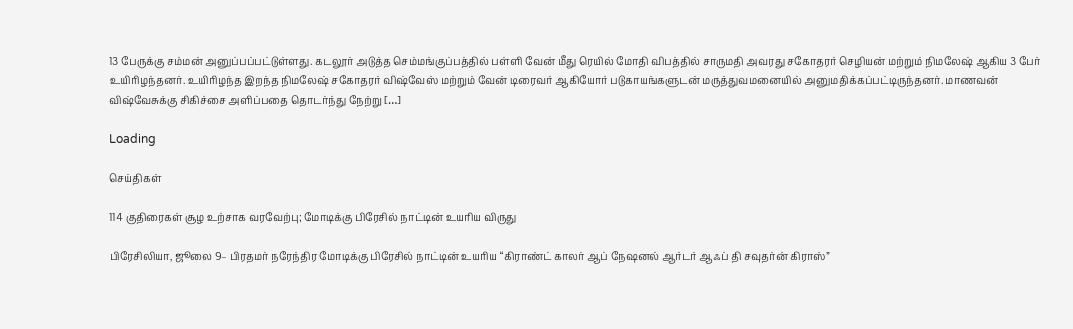13 பேருக்கு சம்மன் அனுப்பப்பட்டுள்ளது. கடலூர் அடுத்த செம்மங்குப்பத்தில் பள்ளி வேன் மீது ரெயில் மோதி விபத்தில் சாருமதி அவரது சகோதரர் செழியன் மற்றும் நிமலேஷ் ஆகிய 3 பேர் உயிரிழந்தனர். உயிரிழந்த இறந்த நிமலேஷ் சகோதரர் விஷ்வேஸ் மற்றும் வேன் டிரைவர் ஆகியோர் படுகாயங்களுடன் மருத்துவமனையில் அனுமதிக்கப்பட்டிருந்தனர். மாணவன் விஷ்வேசுக்கு சிகிச்சை அளிப்பதை தொடர்ந்து நேற்று […]

Loading

செய்திகள்

114 குதிரைகள் சூழ உற்சாக வரவேற்பு; மோடிக்கு பிரேசில் நாட்டின் உயரிய விருது

பிரேசிலியா, ஜூலை 9– பிரதமர் நரேந்திர மோடிக்கு பிரேசில் நாட்டின் உயரிய “கிராண்ட் காலர் ஆப் நேஷனல் ஆர்டர் ஆஃப் தி சவுதர்ன் கிராஸ்”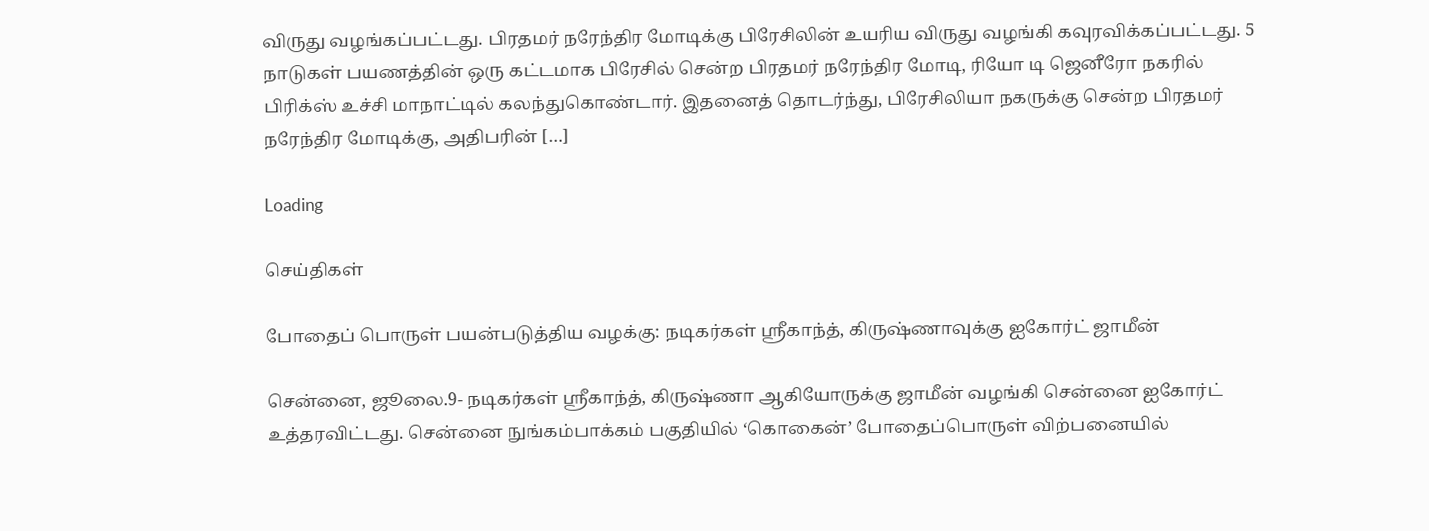விருது வழங்கப்பட்டது. பிரதமர் நரேந்திர மோடிக்கு பிரேசிலின் உயரிய விருது வழங்கி கவுரவிக்கப்பட்டது. 5 நாடுகள் பயணத்தின் ஒரு கட்டமாக பிரேசில் சென்ற பிரதமர் நரேந்திர மோடி, ரியோ டி ஜெனீரோ நகரில் பிரிக்ஸ் உச்சி மாநாட்டில் கலந்துகொண்டார். இதனைத் தொடர்ந்து, பிரேசிலியா நகருக்கு சென்ற பிரதமர் நரேந்திர மோடிக்கு, அதிபரின் […]

Loading

செய்திகள்

போதைப் பொருள் பயன்படுத்திய வழக்கு: நடிகர்கள் ஸ்ரீகாந்த், கிருஷ்ணாவுக்கு ஐகோர்ட் ஜாமீன்

சென்னை, ஜூலை.9- நடிகர்கள் ஸ்ரீகாந்த், கிருஷ்ணா ஆகியோருக்கு ஜாமீன் வழங்கி சென்னை ஐகோர்ட் உத்தரவிட்டது. சென்னை நுங்கம்பாக்கம் பகுதியில் ‘கொகைன்’ போதைப்பொருள் விற்பனையில்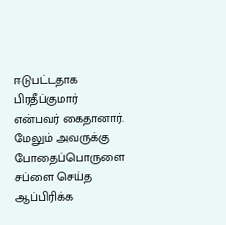ஈடுபட்டதாக பிரதீப்குமார் என்பவர் கைதானார். மேலும் அவருக்கு போதைப்பொருளை சப்ளை செய்த ஆப்பிரிக்க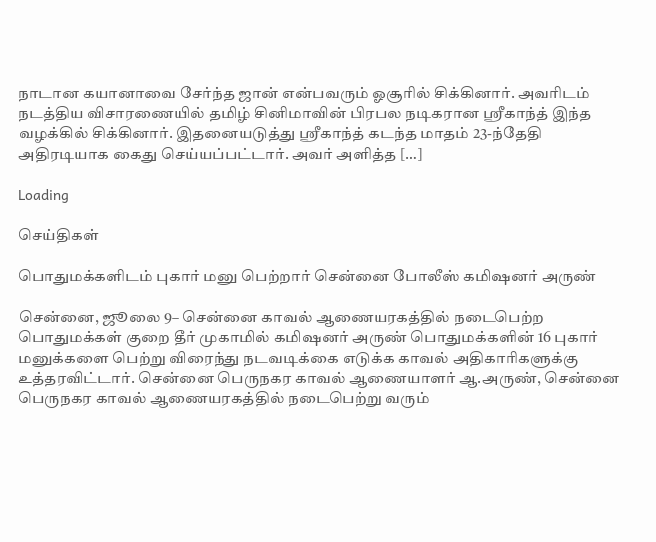நாடான கயானாவை சேர்ந்த ஜான் என்பவரும் ஓசூரில் சிக்கினார். அவரிடம் நடத்திய விசாரணையில் தமிழ் சினிமாவின் பிரபல நடிகரான ஸ்ரீகாந்த் இந்த வழக்கில் சிக்கினார். இதனையடுத்து ஸ்ரீகாந்த் கடந்த மாதம் 23-ந்தேதி அதிரடியாக கைது செய்யப்பட்டார். அவர் அளித்த […]

Loading

செய்திகள்

பொதுமக்களிடம் புகார் மனு பெற்றார் சென்னை போலீஸ் கமிஷனர் அருண்

சென்னை, ஜூலை 9– சென்னை காவல் ஆணையரகத்தில் நடைபெற்ற பொதுமக்கள் குறை தீர் முகாமில் கமிஷனர் அருண் பொதுமக்களின் 16 புகார் மனுக்களை பெற்று விரைந்து நடவடிக்கை எடுக்க காவல் அதிகாரிகளுக்கு உத்தரவிட்டார். சென்னை பெருநகர காவல் ஆணையாளர் ஆ.அருண், சென்னை பெருநகர காவல் ஆணையரகத்தில் நடைபெற்று வரும்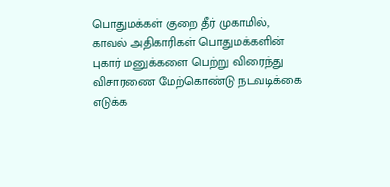பொதுமக்கள் குறை தீர் முகாமில், காவல் அதிகாரிகள் பொதுமக்களின் புகார் மனுக்களை பெற்று விரைந்து விசாரணை மேற்கொண்டு நடவடிக்கை எடுக்க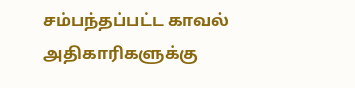சம்பந்தப்பட்ட காவல் அதிகாரிகளுக்கு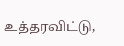உத்தரவிட்டு,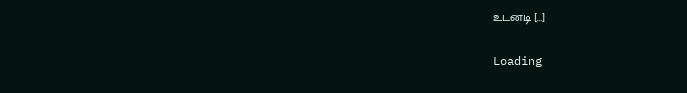உடனடி […]

Loading